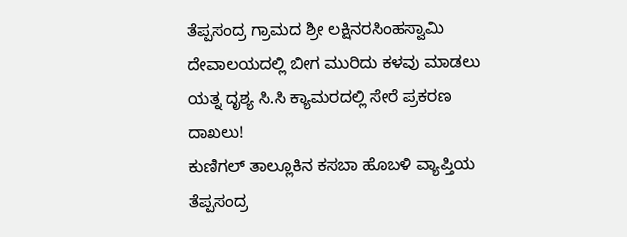ತೆಪ್ಪಸಂದ್ರ ಗ್ರಾಮದ ಶ್ರೀ ಲಕ್ಷಿನರಸಿಂಹಸ್ವಾಮಿ ದೇವಾಲಯದಲ್ಲಿ ಬೀಗ ಮುರಿದು ಕಳವು ಮಾಡಲು ಯತ್ನ ದೃಶ್ಯ ಸಿ.ಸಿ ಕ್ಯಾಮರದಲ್ಲಿ ಸೇರೆ ಪ್ರಕರಣ ದಾಖಲು!
ಕುಣಿಗಲ್ ತಾಲ್ಲೂಕಿನ ಕಸಬಾ ಹೊಬಳಿ ವ್ಯಾಪ್ತಿಯ ತೆಪ್ಪಸಂದ್ರ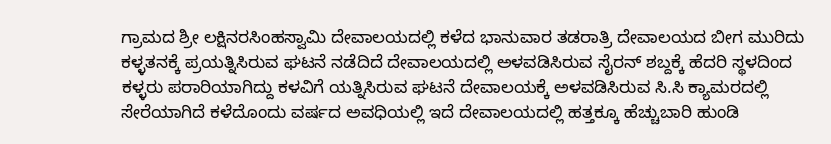ಗ್ರಾಮದ ಶ್ರೀ ಲಕ್ಷಿನರಸಿಂಹಸ್ವಾಮಿ ದೇವಾಲಯದಲ್ಲಿ ಕಳೆದ ಭಾನುವಾರ ತಡರಾತ್ರಿ ದೇವಾಲಯದ ಬೀಗ ಮುರಿದು ಕಳ್ಳತನಕ್ಕೆ ಪ್ರಯತ್ನಿಸಿರುವ ಘಟನೆ ನಡೆದಿದೆ ದೇವಾಲಯದಲ್ಲಿ ಅಳವಡಿಸಿರುವ ಸೈರನ್ ಶಬ್ದಕ್ಕೆ ಹೆದರಿ ಸ್ಥಳದಿಂದ ಕಳ್ಳರು ಪರಾರಿಯಾಗಿದ್ದು ಕಳವಿಗೆ ಯತ್ನಿಸಿರುವ ಘಟನೆ ದೇವಾಲಯಕ್ಕೆ ಅಳವಡಿಸಿರುವ ಸಿ.ಸಿ ಕ್ಯಾಮರದಲ್ಲಿ ಸೇರೆಯಾಗಿದೆ ಕಳೆದೊಂದು ವರ್ಷದ ಅವಧಿಯಲ್ಲಿ ಇದೆ ದೇವಾಲಯದಲ್ಲಿ ಹತ್ತಕ್ಕೂ ಹೆಚ್ಚುಬಾರಿ ಹುಂಡಿ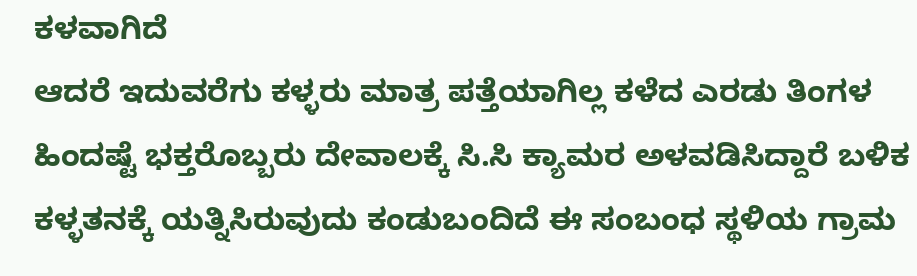ಕಳವಾಗಿದೆ
ಆದರೆ ಇದುವರೆಗು ಕಳ್ಳರು ಮಾತ್ರ ಪತ್ತೆಯಾಗಿಲ್ಲ ಕಳೆದ ಎರಡು ತಿಂಗಳ ಹಿಂದಷ್ಟೆ ಭಕ್ತರೊಬ್ಬರು ದೇವಾಲಕ್ಕೆ ಸಿ.ಸಿ ಕ್ಯಾಮರ ಅಳವಡಿಸಿದ್ದಾರೆ ಬಳಿಕ ಕಳ್ಳತನಕ್ಕೆ ಯತ್ನಿಸಿರುವುದು ಕಂಡುಬಂದಿದೆ ಈ ಸಂಬಂಧ ಸ್ಥಳಿಯ ಗ್ರಾಮ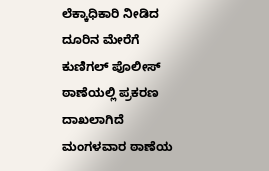ಲೆಕ್ಕಾಧಿಕಾರಿ ನೀಡಿದ ದೂರಿನ ಮೇರೆಗೆ ಕುಣಿಗಲ್ ಪೊಲೀಸ್ ಠಾಣೆಯಲ್ಲಿ ಪ್ರಕರಣ ದಾಖಲಾಗಿದೆ ಮಂಗಳವಾರ ಠಾಣೆಯ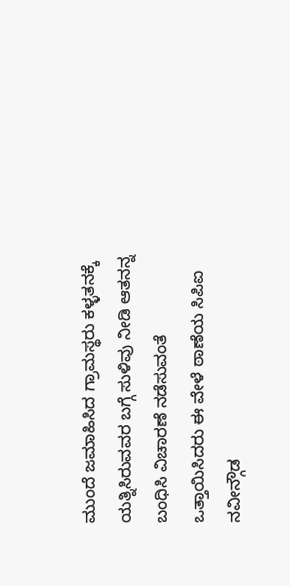ಮುಂದೆ ಜಮಾಹಿಸಿದ ಗ್ರಾಮಸ್ಥರು ಕಳ್ಳತನಕ್ಕೆ ಯತ್ನಿಸಿರುವವರ ಬಗ್ಗೆ ಸುಳಿವು ನೀಡಿ ಆತನನ್ನ ಬಂಧಿಸಿ ವಿಚಾರಣೆ ನಡೆಸುವಂತೆ ಒತ್ತಾಯಿಸಿದರು ಈ ವೇಳೆ ಠಾಣೆಯ ಸಿಪಿಐ ನವೀನ್ಗೌಡ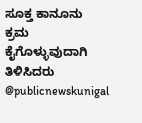ಸೂಕ್ತ ಕಾನೂನು ಕ್ರಮ ಕೈಗೊಳ್ಳುವುದಾಗಿ ತಿಳಿಸಿದರು @publicnewskunigal